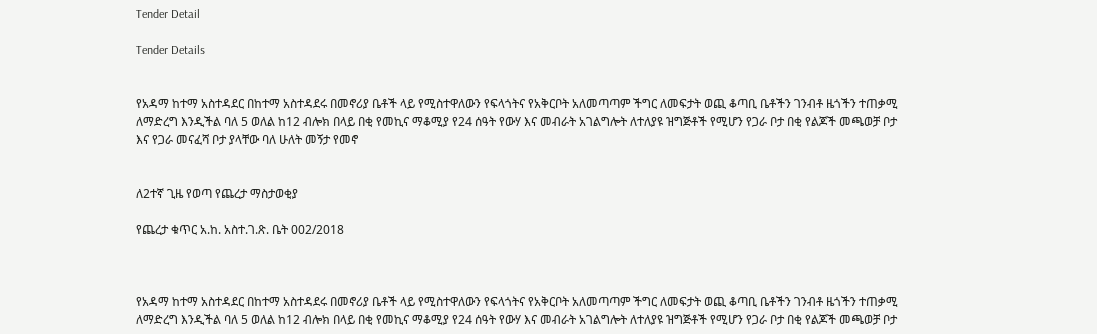Tender Detail

Tender Details


የአዳማ ከተማ አስተዳደር በከተማ አስተዳደሩ በመኖሪያ ቤቶች ላይ የሚስተዋለውን የፍላጎትና የአቅርቦት አለመጣጣም ችግር ለመፍታት ወጪ ቆጣቢ ቤቶችን ገንብቶ ዜጎችን ተጠቃሚ ለማድረግ እንዲችል ባለ 5 ወለል ከ12 ብሎክ በላይ በቂ የመኪና ማቆሚያ የ24 ሰዓት የውሃ እና መብራት አገልግሎት ለተለያዩ ዝግጅቶች የሚሆን የጋራ ቦታ በቂ የልጆች መጫወቻ ቦታ እና የጋራ መናፈሻ ቦታ ያላቸው ባለ ሁለት መኝታ የመኖ


ለ2ተኛ ጊዜ የወጣ የጨረታ ማስታወቂያ

የጨረታ ቁጥር አ.ከ. አስተ.ገ.ጽ. ቤት 002/2018



የአዳማ ከተማ አስተዳደር በከተማ አስተዳደሩ በመኖሪያ ቤቶች ላይ የሚስተዋለውን የፍላጎትና የአቅርቦት አለመጣጣም ችግር ለመፍታት ወጪ ቆጣቢ ቤቶችን ገንብቶ ዜጎችን ተጠቃሚ ለማድረግ እንዲችል ባለ 5 ወለል ከ12 ብሎክ በላይ በቂ የመኪና ማቆሚያ የ24 ሰዓት የውሃ እና መብራት አገልግሎት ለተለያዩ ዝግጅቶች የሚሆን የጋራ ቦታ በቂ የልጆች መጫወቻ ቦታ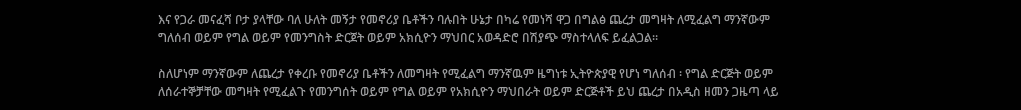እና የጋራ መናፈሻ ቦታ ያላቸው ባለ ሁለት መኝታ የመኖሪያ ቤቶችን ባሉበት ሁኔታ በካሬ የመነሻ ዋጋ በግልፅ ጨረታ መግዛት ለሚፈልግ ማንኛውም ግለሰብ ወይም የግል ወይም የመንግስት ድርጀት ወይም አክሲዮን ማህበር አወዳድሮ በሽያጭ ማስተላለፍ ይፈልጋል።

ስለሆነም ማንኛውም ለጨረታ የቀረቡ የመኖሪያ ቤቶችን ለመግዛት የሚፈልግ ማንኛዉም ዜግነቱ ኢትዮጵያዊ የሆነ ግለሰብ ፡ የግል ድርጅት ወይም ለሰራተኞቻቸው መግዛት የሚፈልጉ የመንግሰት ወይም የግል ወይም የአክሲዮን ማህበራት ወይም ድርጅቶች ይህ ጨረታ በአዲስ ዘመን ጋዜጣ ላይ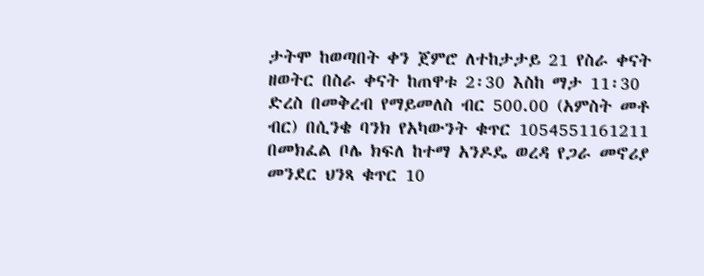ታትሞ ከወጣበት ቀን ጀምሮ ለተከታታይ 21 የስራ ቀናት ዘወትር በስራ ቀናት ከጠዋቱ 2፡30 እስከ ማታ 11፡30 ድረስ በመቅረብ የማይመለስ ብር 500.00 (አምስት መቶ ብር) በሲንቄ ባንክ የአካውንት ቁጥር 1054551161211 በመክፈል ቦሌ ክፍለ ከተማ አንዶዴ ወረዳ የጋራ መኖሪያ መንደር ህንጻ ቁጥር 10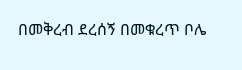በመቅረብ ደረሰኝ በመቁረጥ ቦሌ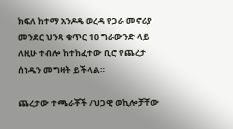ክፍለ ከተማ አንዶዴ ወረዳ የጋራ መኖሪያ መንደር ህንጻ ቁጥር 10 ግራውንድ ላይ ለዚሁ ተብሎ ከተከፈተው ቢሮ የጨረታ ሰነዱን መግዛት ይችላል።

ጨረታው ተጫራቾች /ህጋዊ ወኪሎቻቸው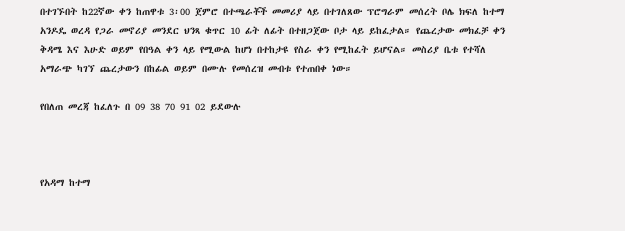በተገኙበት ከ22ኛው ቀን ከጠዋቱ 3፡00 ጀምሮ በተጫራቾች መመሪያ ላይ በተገለጸው ፕሮግራም መሰረት ቦሌ ክፍለ ከተማ አንዶዴ ወረዳ የጋራ መኖሪያ መንደር ህንጻ ቁጥር 10 ፊት ለፊት በተዘጋጀው ቦታ ላይ ይከፈታል። የጨረታው መክፈቻ ቀን ቅዳሜ እና እሁድ ወይም የበዓል ቀን ላይ የሚውል ከሆነ በተከታዩ የስራ ቀን የሚከፈት ይሆናል። መስሪያ ቤቱ የተሻለ አማራጭ ካገኘ ጨረታውን በከፊል ወይም በሙሉ የመሰረዝ መብቱ የተጠበቀ ነው።

የበለጠ መረጃ ከፈለጉ በ 09 38 70 91 02 ይደውሉ



የአዳማ ከተማ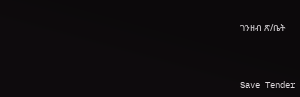ገንዘብ ጽ/ቤት



Save Tender